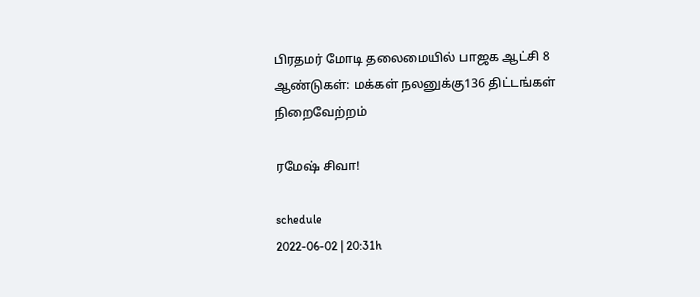பிரதமர் மோடி தலைமையில் பாஜக ஆட்சி 8 ஆண்டுகள்: மக்கள் நலனுக்கு136 திட்டங்கள் நிறைவேற்றம்

ரமேஷ் சிவா!

schedule
2022-06-02 | 20:31h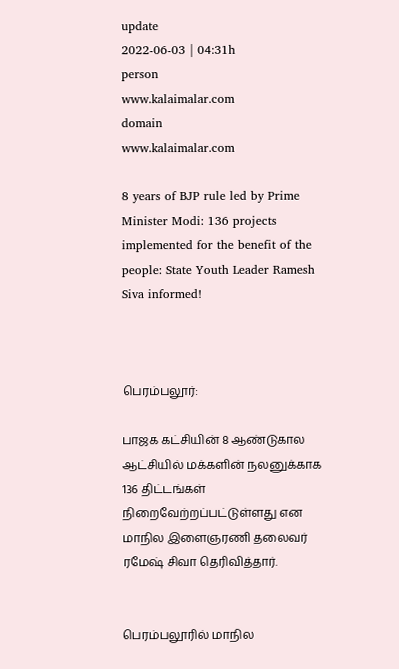update
2022-06-03 | 04:31h
person
www.kalaimalar.com
domain
www.kalaimalar.com

8 years of BJP rule led by Prime Minister Modi: 136 projects implemented for the benefit of the people: State Youth Leader Ramesh Siva informed!



பெரம்பலூர்:

பாஜக கட்சியின் 8 ஆண்டுகால ஆட்சியில் மக்களின் நலனுக்காக 136 திட்டங்கள் நிறைவேற்றப்பட்டுள்ளது என மாநில இளைஞரணி தலைவர் ரமேஷ் சிவா தெரிவித்தார்.


பெரம்பலூரில் மாநில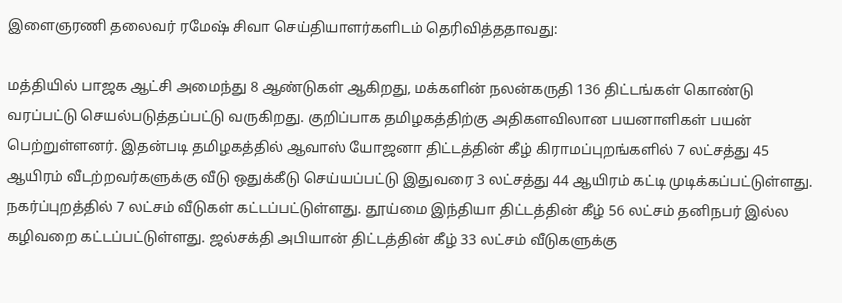இளைஞரணி தலைவர் ரமேஷ் சிவா செய்தியாளர்களிடம் தெரிவித்ததாவது:

மத்தியில் பாஜக ஆட்சி அமைந்து 8 ஆண்டுகள் ஆகிறது, மக்களின் நலன்கருதி 136 திட்டங்கள் கொண்டு வரப்பட்டு செயல்படுத்தப்பட்டு வருகிறது. குறிப்பாக தமிழகத்திற்கு அதிகளவிலான பயனாளிகள் பயன் பெற்றுள்ளனர். இதன்படி தமிழகத்தில் ஆவாஸ் யோஜனா திட்டத்தின் கீழ் கிராமப்புறங்களில் 7 லட்சத்து 45 ஆயிரம் வீடற்றவர்களுக்கு வீடு ஒதுக்கீடு செய்யப்பட்டு இதுவரை 3 லட்சத்து 44 ஆயிரம் கட்டி முடிக்கப்பட்டுள்ளது. நகர்ப்புறத்தில் 7 லட்சம் வீடுகள் கட்டப்பட்டுள்ளது. தூய்மை இந்தியா திட்டத்தின் கீழ் 56 லட்சம் தனிநபர் இல்ல கழிவறை கட்டப்பட்டுள்ளது. ஜல்சக்தி அபியான் திட்டத்தின் கீழ் 33 லட்சம் வீடுகளுக்கு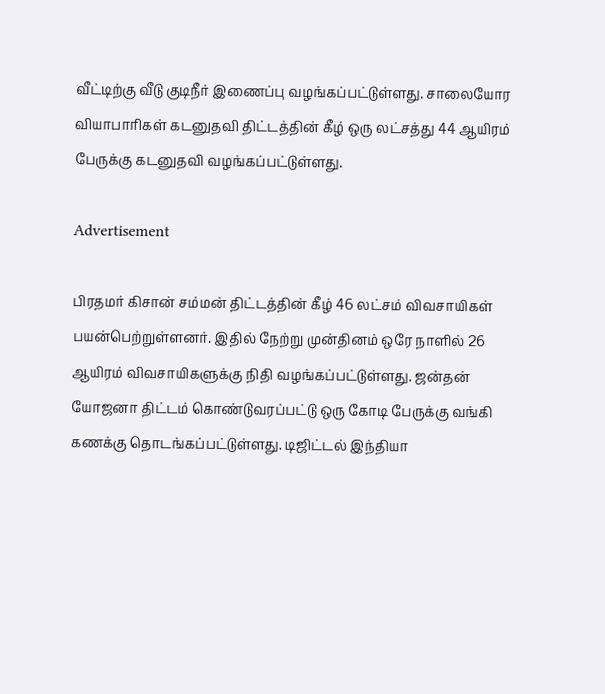வீட்டிற்கு வீடு குடிநீர் இணைப்பு வழங்கப்பட்டுள்ளது. சாலையோர வியாபாரிகள் கடனுதவி திட்டத்தின் கீழ் ஒரு லட்சத்து 44 ஆயிரம் பேருக்கு கடனுதவி வழங்கப்பட்டுள்ளது.

Advertisement

பிரதமர் கிசான் சம்மன் திட்டத்தின் கீழ் 46 லட்சம் விவசாயிகள் பயன்பெற்றுள்ளனர். இதில் நேற்று முன்தினம் ஒரே நாளில் 26 ஆயிரம் விவசாயிகளுக்கு நிதி வழங்கப்பட்டுள்ளது. ஜன்தன் யோஜனா திட்டம் கொண்டுவரப்பட்டு ஒரு கோடி பேருக்கு வங்கி கணக்கு தொடங்கப்பட்டுள்ளது. டிஜிட்டல் இந்தியா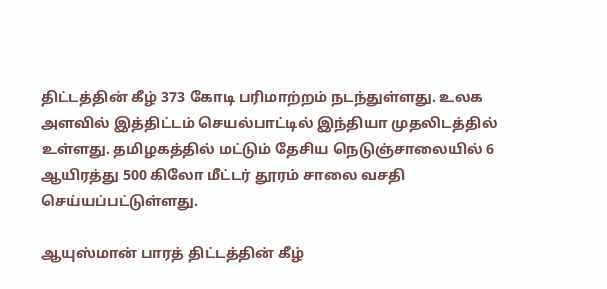திட்டத்தின் கீழ் 373 கோடி பரிமாற்றம் நடந்துள்ளது. உலக அளவில் இத்திட்டம் செயல்பாட்டில் இந்தியா முதலிடத்தில் உள்ளது. தமிழகத்தில் மட்டும் தேசிய நெடுஞ்சாலையில் 6 ஆயிரத்து 500 கிலோ மீட்டர் தூரம் சாலை வசதி செய்யப்பட்டுள்ளது.

ஆயுஸ்மான் பாரத் திட்டத்தின் கீழ்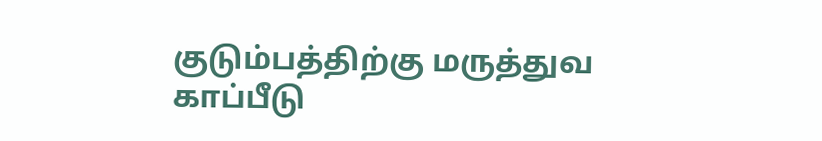குடும்பத்திற்கு மருத்துவ காப்பீடு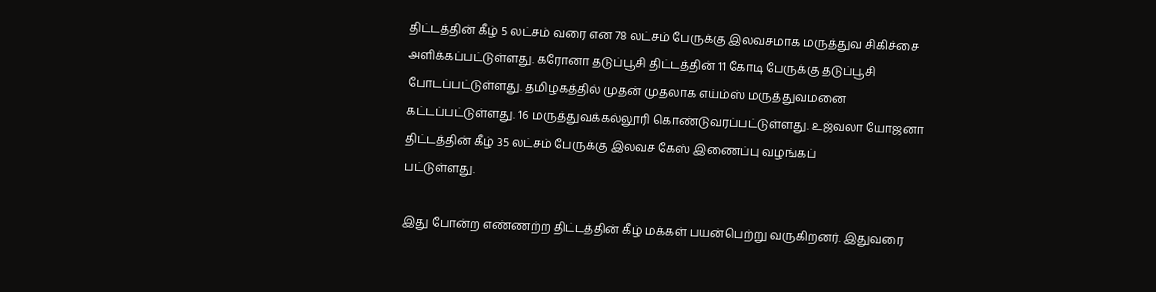திட்டத்தின் கீழ் 5 லட்சம் வரை என 78 லட்சம் பேருக்கு இலவசமாக மருத்துவ சிகிச்சை அளிக்கப்பட்டுள்ளது. கரோனா தடுப்பூசி திட்டத்தின் 11 கோடி பேருக்கு தடுப்பூசி போடப்பட்டுள்ளது. தமிழகத்தில் முதன் முதலாக எய்ம்ஸ் மருத்துவமனை கட்டப்பட்டுள்ளது. 16 மருத்துவக்கல்லூரி கொண்டுவரப்பட்டுள்ளது. உஜ்வலா யோஜனா திட்டத்தின் கீழ் 35 லட்சம் பேருக்கு இலவச கேஸ் இணைப்பு வழங்கப்
பட்டுள்ளது.

இது போன்ற எண்ணற்ற திட்டத்தின் கீழ் மக்கள் பயன்பெற்று வருகிறனர். இதுவரை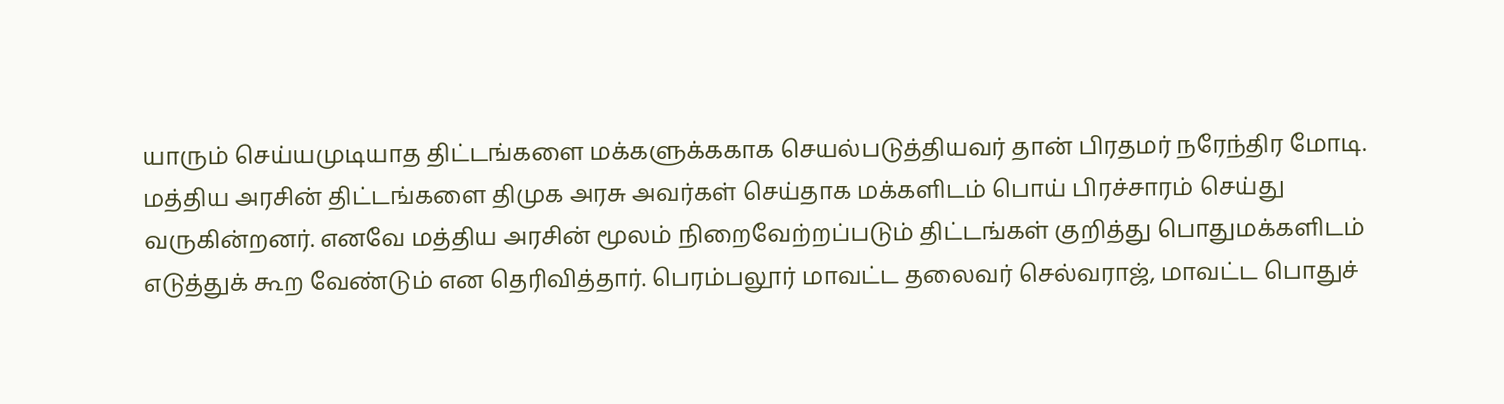யாரும் செய்யமுடியாத திட்டங்களை மக்களுக்ககாக செயல்படுத்தியவர் தான் பிரதமர் நரேந்திர மோடி. மத்திய அரசின் திட்டங்களை திமுக அரசு அவர்கள் செய்தாக மக்களிடம் பொய் பிரச்சாரம் செய்து வருகின்றனர். எனவே மத்திய அரசின் மூலம் நிறைவேற்றப்படும் திட்டங்கள் குறித்து பொதுமக்களிடம் எடுத்துக் கூற வேண்டும் என தெரிவித்தார். பெரம்பலூர் மாவட்ட தலைவர் செல்வராஜ், மாவட்ட பொதுச்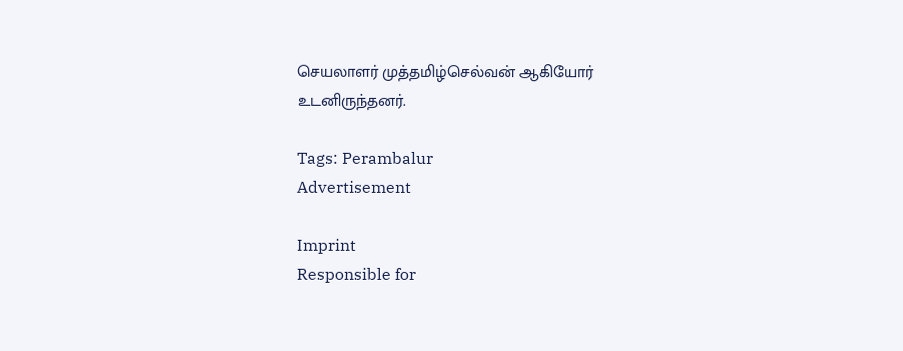செயலாளர் முத்தமிழ்செல்வன் ஆகியோர் உடனிருந்தனர்.

Tags: Perambalur
Advertisement

Imprint
Responsible for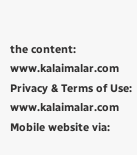the content:
www.kalaimalar.com
Privacy & Terms of Use:
www.kalaimalar.com
Mobile website via: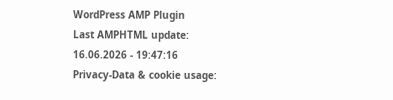WordPress AMP Plugin
Last AMPHTML update:
16.06.2026 - 19:47:16
Privacy-Data & cookie usage: